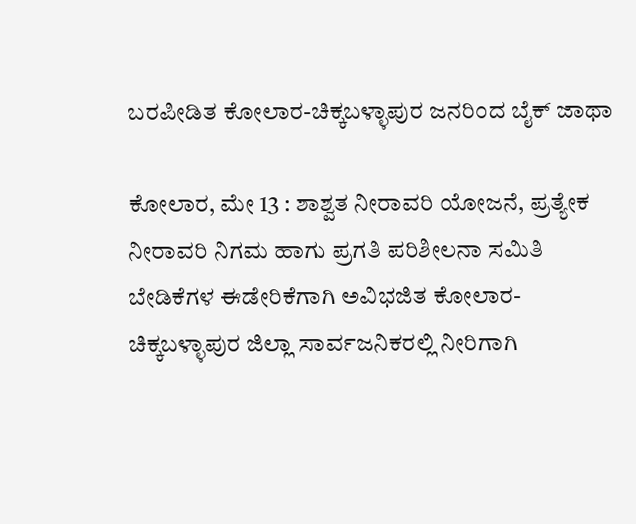ಬರಪೀಡಿತ ಕೋಲಾರ-ಚಿಕ್ಕಬಳ್ಳಾಪುರ ಜನರಿಂದ ಬೈಕ್ ಜಾಥಾ

ಕೋಲಾರ, ಮೇ 13 : ಶಾಶ್ವತ ನೀರಾವರಿ ಯೋಜನೆ, ಪ್ರತ್ಯೇಕ ನೀರಾವರಿ ನಿಗಮ ಹಾಗು ಪ್ರಗತಿ ಪರಿಶೀಲನಾ ಸಮಿತಿ ಬೇಡಿಕೆಗಳ ಈಡೇರಿಕೆಗಾಗಿ ಅವಿಭಜಿತ ಕೋಲಾರ-ಚಿಕ್ಕಬಳ್ಳಾಪುರ ಜಿಲ್ಲಾ ಸಾರ್ವಜನಿಕರಲ್ಲಿ ನೀರಿಗಾಗಿ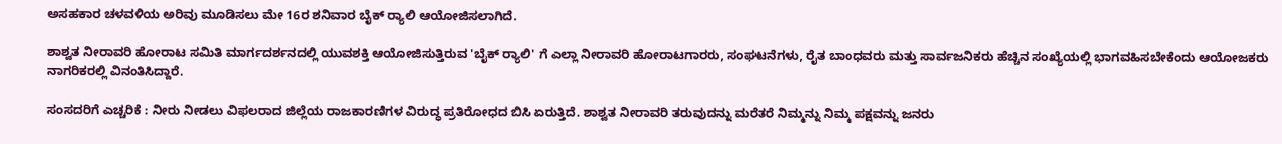ಅಸಹಕಾರ ಚಳವಳಿಯ ಅರಿವು ಮೂಡಿಸಲು ಮೇ 16ರ ಶನಿವಾರ ಬೈಕ್ ರ‍್ಯಾಲಿ ಆಯೋಜಿಸಲಾಗಿದೆ.

ಶಾಶ್ವತ ನೀರಾವರಿ ಹೋರಾಟ ಸಮಿತಿ ಮಾರ್ಗದರ್ಶನದಲ್ಲಿ ಯುವಶಕ್ತಿ ಆಯೋಜಿಸುತ್ತಿರುವ 'ಬೈಕ್ ರ‍್ಯಾಲಿ' ಗೆ ಎಲ್ಲಾ ನೀರಾವರಿ ಹೋರಾಟಗಾರರು, ಸಂಘಟನೆಗಳು, ರೈತ ಬಾಂಧವರು ಮತ್ತು ಸಾರ್ವಜನಿಕರು ಹೆಚ್ಚಿನ ಸಂಖ್ಯೆಯಲ್ಲಿ ಭಾಗವಹಿಸಬೇಕೆಂದು ಆಯೋಜಕರು ನಾಗರಿಕರಲ್ಲಿ ವಿನಂತಿಸಿದ್ದಾರೆ.

ಸಂಸದರಿಗೆ ಎಚ್ಚರಿಕೆ : ನೀರು ನೀಡಲು ವಿಫಲರಾದ ಜಿಲ್ಲೆಯ ರಾಜಕಾರಣಿಗಳ ವಿರುದ್ಧ ಪ್ರತಿರೋಧದ ಬಿಸಿ ಏರುತ್ತಿದೆ. ಶಾಶ್ವತ ನೀರಾವರಿ ತರುವುದನ್ನು ಮರೆತರೆ ನಿಮ್ಮನ್ನು ನಿಮ್ಮ ಪಕ್ಷವನ್ನು ಜನರು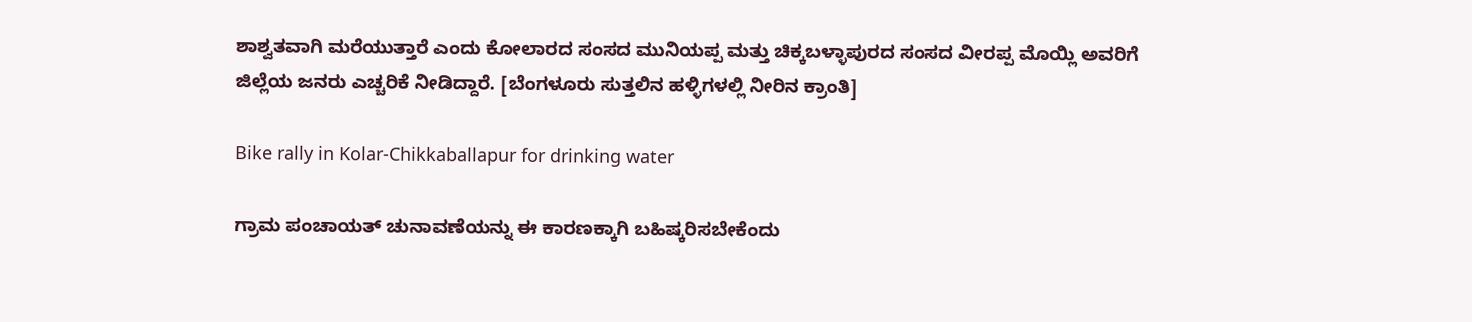ಶಾಶ್ವತವಾಗಿ ಮರೆಯುತ್ತಾರೆ ಎಂದು ಕೋಲಾರದ ಸಂಸದ ಮುನಿಯಪ್ಪ ಮತ್ತು ಚಿಕ್ಕಬಳ್ಳಾಪುರದ ಸಂಸದ ವೀರಪ್ಪ ಮೊಯ್ಲಿ ಅವರಿಗೆ ಜಿಲ್ಲೆಯ ಜನರು ಎಚ್ಚರಿಕೆ ನೀಡಿದ್ದಾರೆ. [ಬೆಂಗಳೂರು ಸುತ್ತಲಿನ ಹಳ್ಳಿಗಳಲ್ಲಿ ನೀರಿನ ಕ್ರಾಂತಿ]

Bike rally in Kolar-Chikkaballapur for drinking water

ಗ್ರಾಮ ಪಂಚಾಯತ್ ಚುನಾವಣೆಯನ್ನು ಈ ಕಾರಣಕ್ಕಾಗಿ ಬಹಿಷ್ಕರಿಸಬೇಕೆಂದು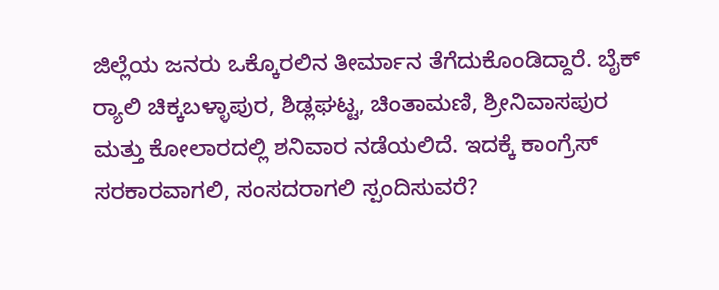ಜಿಲ್ಲೆಯ ಜನರು ಒಕ್ಕೊರಲಿನ ತೀರ್ಮಾನ ತೆಗೆದುಕೊಂಡಿದ್ದಾರೆ. ಬೈಕ್ ರ‍್ಯಾಲಿ ಚಿಕ್ಕಬಳ್ಳಾಪುರ, ಶಿಡ್ಲಘಟ್ಟ, ಚಿಂತಾಮಣಿ, ಶ್ರೀನಿವಾಸಪುರ ಮತ್ತು ಕೋಲಾರದಲ್ಲಿ ಶನಿವಾರ ನಡೆಯಲಿದೆ. ಇದಕ್ಕೆ ಕಾಂಗ್ರೆಸ್ ಸರಕಾರವಾಗಲಿ, ಸಂಸದರಾಗಲಿ ಸ್ಪಂದಿಸುವರೆ?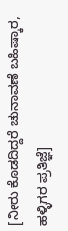[ನೀರು ಕೊಡದಿದ್ದರೆ ಚುನಾವಣೆ ಬಹಿಷ್ಕಾರ, ಹಳ್ಳಿಗರ ಪ್ರತಿಜ್ಞೆ]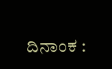ದಿನಾಂಕ :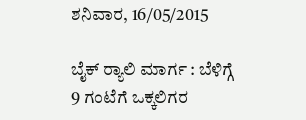ಶನಿವಾರ, 16/05/2015

ಬೈಕ್ ರ‍್ಯಾಲಿ ಮಾರ್ಗ : ಬೆಳಿಗ್ಗೆ 9 ಗಂಟೆಗೆ ಒಕ್ಕಲಿಗರ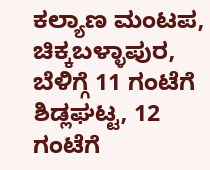ಕಲ್ಯಾಣ ಮಂಟಪ, ಚಿಕ್ಕಬಳ್ಳಾಪುರ, ಬೆಳಿಗ್ಗೆ 11 ಗಂಟೆಗೆ ಶಿಡ್ಲಘಟ್ಟ, 12 ಗಂಟೆಗೆ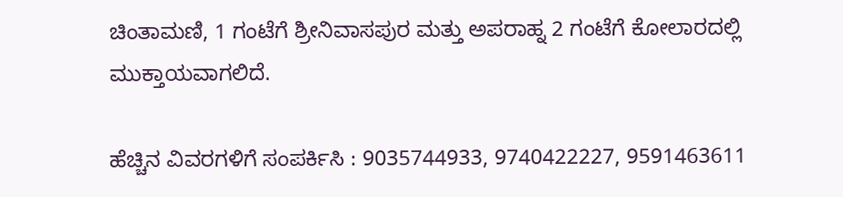ಚಿಂತಾಮಣಿ, 1 ಗಂಟೆಗೆ ಶ್ರೀನಿವಾಸಪುರ ಮತ್ತು ಅಪರಾಹ್ನ 2 ಗಂಟೆಗೆ ಕೋಲಾರದಲ್ಲಿ ಮುಕ್ತಾಯವಾಗಲಿದೆ.

ಹೆಚ್ಚಿನ ವಿವರಗಳಿಗೆ ಸಂಪರ್ಕಿಸಿ : 9035744933, 9740422227, 9591463611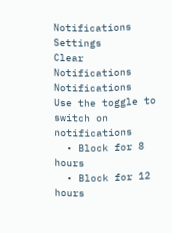Notifications
Settings
Clear Notifications
Notifications
Use the toggle to switch on notifications
  • Block for 8 hours
  • Block for 12 hours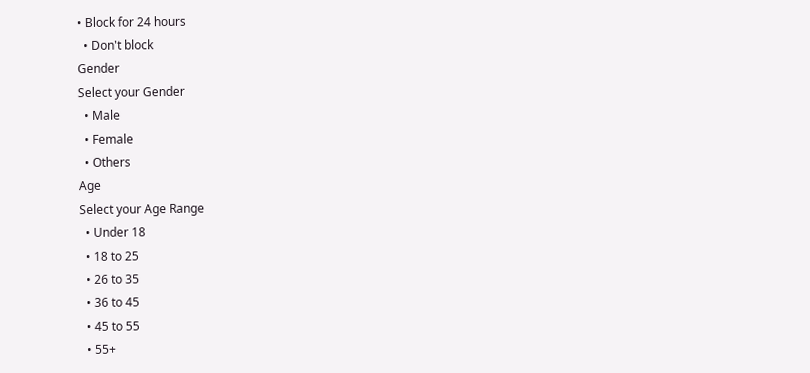• Block for 24 hours
  • Don't block
Gender
Select your Gender
  • Male
  • Female
  • Others
Age
Select your Age Range
  • Under 18
  • 18 to 25
  • 26 to 35
  • 36 to 45
  • 45 to 55
  • 55+